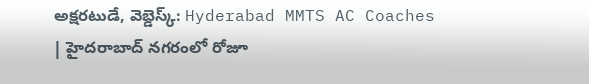అక్షరటుడే, వెబ్డెస్క్: Hyderabad MMTS AC Coaches | హైదరాబాద్ నగరంలో రోజూ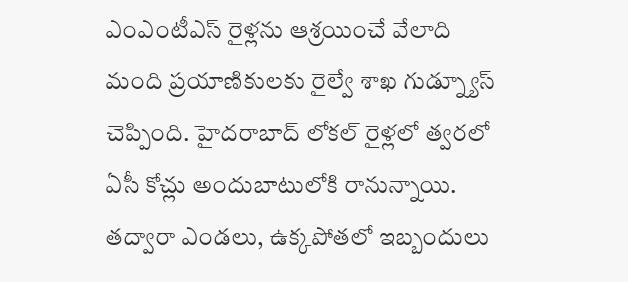ఎంఎంటీఎస్ రైళ్లను ఆశ్రయించే వేలాది మంది ప్రయాణికులకు రైల్వే శాఖ గుడ్న్యూస్ చెప్పింది. హైదరాబాద్ లోకల్ రైళ్లలో త్వరలో ఏసీ కోచ్లు అందుబాటులోకి రానున్నాయి. తద్వారా ఎండలు, ఉక్కపోతలో ఇబ్బందులు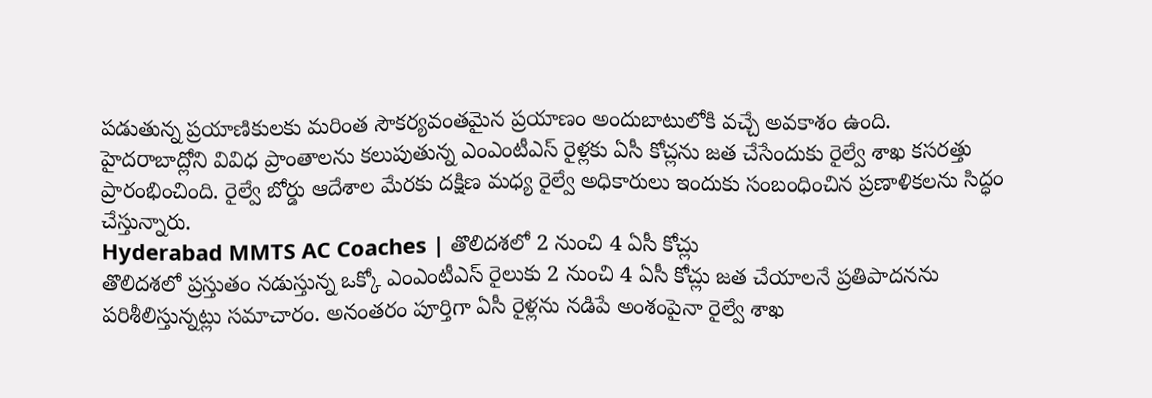పడుతున్న ప్రయాణికులకు మరింత సౌకర్యవంతమైన ప్రయాణం అందుబాటులోకి వచ్చే అవకాశం ఉంది.
హైదరాబాద్లోని వివిధ ప్రాంతాలను కలుపుతున్న ఎంఎంటీఎస్ రైళ్లకు ఏసీ కోచ్లను జత చేసేందుకు రైల్వే శాఖ కసరత్తు ప్రారంభించింది. రైల్వే బోర్డు ఆదేశాల మేరకు దక్షిణ మధ్య రైల్వే అధికారులు ఇందుకు సంబంధించిన ప్రణాళికలను సిద్ధం చేస్తున్నారు.
Hyderabad MMTS AC Coaches | తొలిదశలో 2 నుంచి 4 ఏసీ కోచ్లు
తొలిదశలో ప్రస్తుతం నడుస్తున్న ఒక్కో ఎంఎంటీఎస్ రైలుకు 2 నుంచి 4 ఏసీ కోచ్లు జత చేయాలనే ప్రతిపాదనను పరిశీలిస్తున్నట్లు సమాచారం. అనంతరం పూర్తిగా ఏసీ రైళ్లను నడిపే అంశంపైనా రైల్వే శాఖ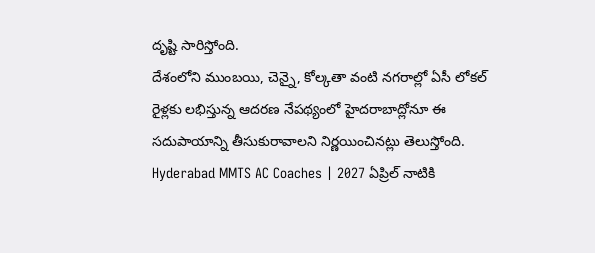దృష్టి సారిస్తోంది.
దేశంలోని ముంబయి, చెన్నై, కోల్కతా వంటి నగరాల్లో ఏసీ లోకల్ రైళ్లకు లభిస్తున్న ఆదరణ నేపథ్యంలో హైదరాబాద్లోనూ ఈ సదుపాయాన్ని తీసుకురావాలని నిర్ణయించినట్లు తెలుస్తోంది.
Hyderabad MMTS AC Coaches | 2027 ఏప్రిల్ నాటికి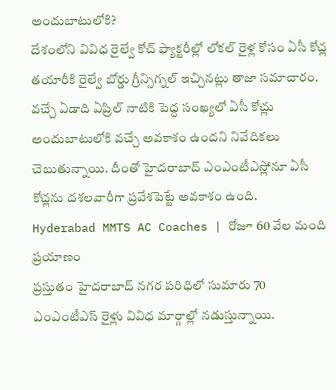అందుబాటులోకి?
దేశంలోని వివిధ రైల్వే కోచ్ ఫ్యాక్టరీల్లో లోకల్ రైళ్ల కోసం ఏసీ కోచ్ల తయారీకి రైల్వే బోర్డు గ్రీన్సిగ్నల్ ఇచ్చినట్లు తాజా సమాచారం. వచ్చే ఏడాది ఏప్రిల్ నాటికి పెద్ద సంఖ్యలో ఏసీ కోచ్లు అందుబాటులోకి వచ్చే అవకాశం ఉందని నివేదికలు చెబుతున్నాయి. దీంతో హైదరాబాద్ ఎంఎంటీఎస్లోనూ ఏసీ కోచ్లను దశలవారీగా ప్రవేశపెట్టే అవకాశం ఉంది.
Hyderabad MMTS AC Coaches | రోజూ 60 వేల మంది ప్రయాణం
ప్రస్తుతం హైదరాబాద్ నగర పరిధిలో సుమారు 70 ఎంఎంటీఎస్ రైళ్లు వివిధ మార్గాల్లో నడుస్తున్నాయి.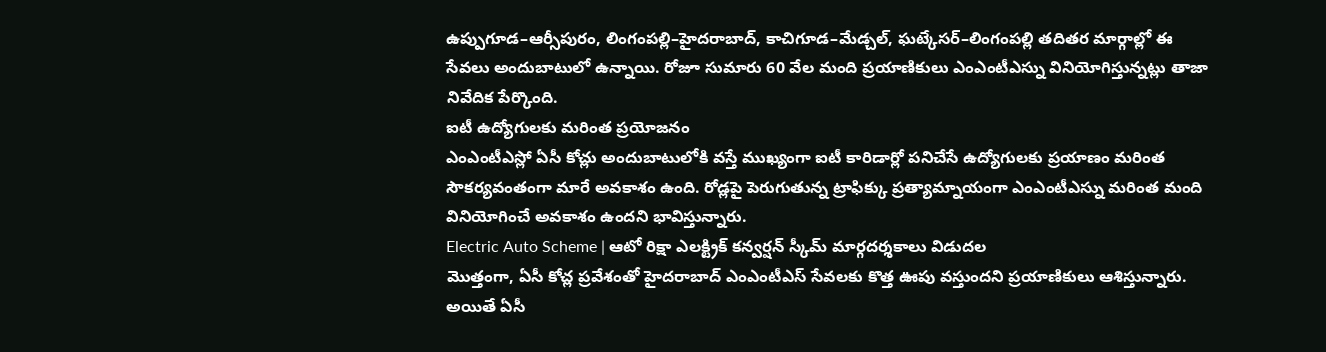ఉప్పుగూడ–ఆర్సీపురం, లింగంపల్లి–హైదరాబాద్, కాచిగూడ–మేడ్చల్, ఘట్కేసర్–లింగంపల్లి తదితర మార్గాల్లో ఈ సేవలు అందుబాటులో ఉన్నాయి. రోజూ సుమారు 60 వేల మంది ప్రయాణికులు ఎంఎంటీఎస్ను వినియోగిస్తున్నట్లు తాజా నివేదిక పేర్కొంది.
ఐటీ ఉద్యోగులకు మరింత ప్రయోజనం
ఎంఎంటీఎస్లో ఏసీ కోచ్లు అందుబాటులోకి వస్తే ముఖ్యంగా ఐటీ కారిడార్లో పనిచేసే ఉద్యోగులకు ప్రయాణం మరింత సౌకర్యవంతంగా మారే అవకాశం ఉంది. రోడ్లపై పెరుగుతున్న ట్రాఫిక్కు ప్రత్యామ్నాయంగా ఎంఎంటీఎస్ను మరింత మంది వినియోగించే అవకాశం ఉందని భావిస్తున్నారు.
Electric Auto Scheme | ఆటో రిక్షా ఎలక్ట్రిక్ కన్వర్షన్ స్కీమ్ మార్గదర్శకాలు విడుదల
మొత్తంగా, ఏసీ కోచ్ల ప్రవేశంతో హైదరాబాద్ ఎంఎంటీఎస్ సేవలకు కొత్త ఊపు వస్తుందని ప్రయాణికులు ఆశిస్తున్నారు. అయితే ఏసీ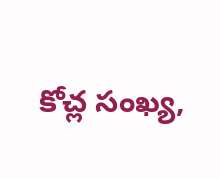కోచ్ల సంఖ్య,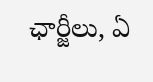ఛార్జీలు, ఏ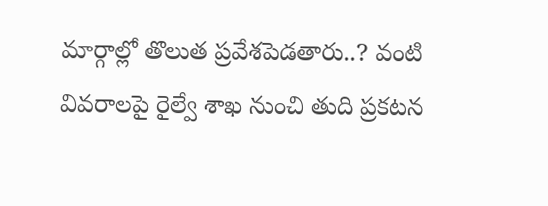మార్గాల్లో తొలుత ప్రవేశపెడతారు..? వంటి వివరాలపై రైల్వే శాఖ నుంచి తుది ప్రకటన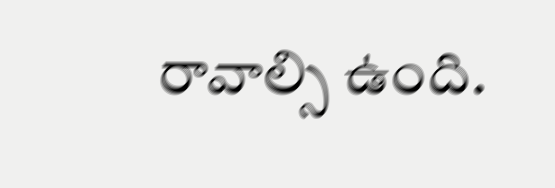రావాల్సి ఉంది.